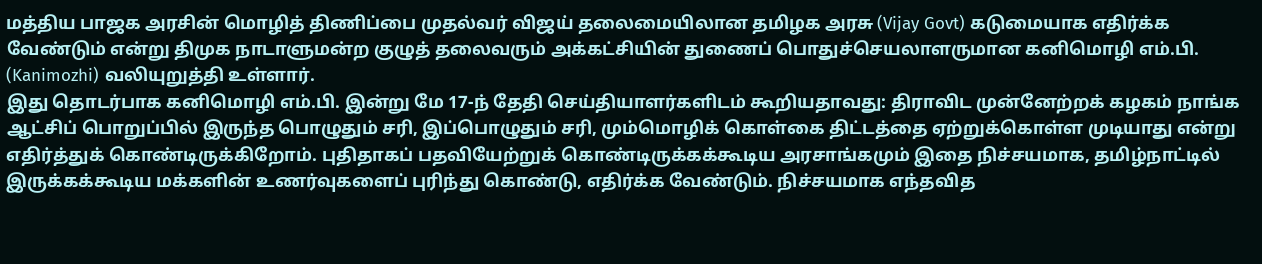மத்திய பாஜக அரசின் மொழித் திணிப்பை முதல்வர் விஜய் தலைமையிலான தமிழக அரசு (Vijay Govt) கடுமையாக எதிர்க்க வேண்டும் என்று திமுக நாடாளுமன்ற குழுத் தலைவரும் அக்கட்சியின் துணைப் பொதுச்செயலாளருமான கனிமொழி எம்.பி. (Kanimozhi) வலியுறுத்தி உள்ளார்.
இது தொடர்பாக கனிமொழி எம்.பி. இன்று மே 17-ந் தேதி செய்தியாளர்களிடம் கூறியதாவது: திராவிட முன்னேற்றக் கழகம் நாங்க ஆட்சிப் பொறுப்பில் இருந்த பொழுதும் சரி, இப்பொழுதும் சரி, மும்மொழிக் கொள்கை திட்டத்தை ஏற்றுக்கொள்ள முடியாது என்று எதிர்த்துக் கொண்டிருக்கிறோம். புதிதாகப் பதவியேற்றுக் கொண்டிருக்கக்கூடிய அரசாங்கமும் இதை நிச்சயமாக, தமிழ்நாட்டில் இருக்கக்கூடிய மக்களின் உணர்வுகளைப் புரிந்து கொண்டு, எதிர்க்க வேண்டும். நிச்சயமாக எந்தவித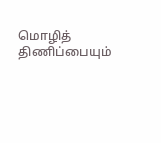மொழித் திணிப்பையும்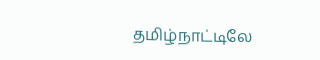தமிழ்நாட்டிலே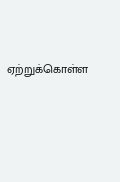ஏற்றுக்கொள்ள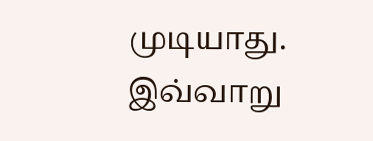முடியாது. இவ்வாறு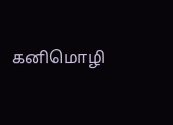கனிமொழி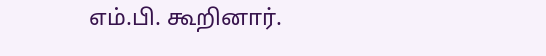எம்.பி. கூறினார்.